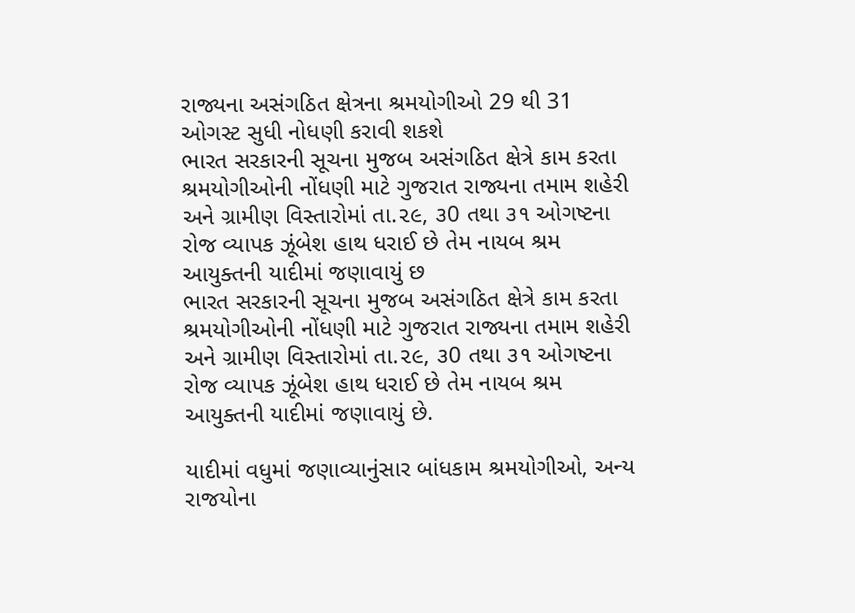રાજ્યના અસંગઠિત ક્ષેત્રના શ્રમયોગીઓ 29 થી 31 ઓગસ્ટ સુધી નોધણી કરાવી શકશે
ભારત સરકારની સૂચના મુજબ અસંગઠિત ક્ષેત્રે કામ કરતા શ્રમયોગીઓની નોંધણી માટે ગુજરાત રાજ્યના તમામ શહેરી અને ગ્રામીણ વિસ્તારોમાં તા.૨૯, ૩0 તથા ૩૧ ઓગષ્ટના રોજ વ્યાપક ઝૂંબેશ હાથ ધરાઈ છે તેમ નાયબ શ્રમ આયુક્તની યાદીમાં જણાવાયું છ
ભારત સરકારની સૂચના મુજબ અસંગઠિત ક્ષેત્રે કામ કરતા શ્રમયોગીઓની નોંધણી માટે ગુજરાત રાજ્યના તમામ શહેરી અને ગ્રામીણ વિસ્તારોમાં તા.૨૯, ૩0 તથા ૩૧ ઓગષ્ટના રોજ વ્યાપક ઝૂંબેશ હાથ ધરાઈ છે તેમ નાયબ શ્રમ આયુક્તની યાદીમાં જણાવાયું છે.

યાદીમાં વધુમાં જણાવ્યાનુંસાર બાંધકામ શ્રમયોગીઓ, અન્ય રાજયોના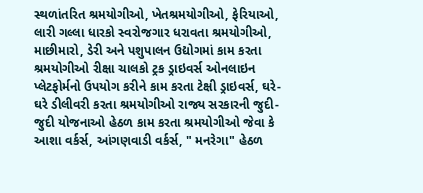સ્થળાંતરિત શ્રમયોગીઓ, ખેતશ્રમયોગીઓ, ફેરિયાઓ, લારી ગલ્લા ધારકો સ્વરોજગાર ધરાવતા શ્રમયોગીઓ, માછીમારો, ડેરી અને પશુપાલન ઉદ્યોગમાં કામ કરતા શ્રમયોગીઓ રીક્ષા ચાલકો ટ્રક ડ્રાઇવર્સ ઓનલાઇન પ્લેટફોર્મનો ઉપયોગ કરીને કામ કરતા ટેક્ષી ડ્રાઇવર્સ, ઘરે- ઘરે ડીલીવરી કરતા શ્રમયોગીઓ રાજ્ય સરકારની જુદી- જુદી યોજનાઓ હેઠળ કામ કરતા શ્રમયોગીઓ જેવા કે આશા વર્કર્સ, આંગણવાડી વર્કર્સ, " મનરેગા" હેઠળ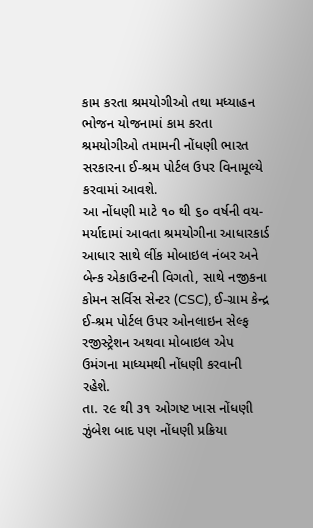કામ કરતા શ્રમયોગીઓ તથા મધ્યાહન ભોજન યોજનામાં કામ કરતા શ્રમયોગીઓ તમામની નોંધણી ભારત સરકારના ઈ-શ્રમ પોર્ટલ ઉપર વિનામૂલ્યે કરવામાં આવશે.
આ નોંધણી માટે ૧૦ થી ૬૦ વર્ષની વય- મર્યાદામાં આવતા શ્રમયોગીના આધારકાર્ડ આધાર સાથે લીંક મોબાઇલ નંબર અને બેન્ક એકાઉન્ટની વિગતો, સાથે નજીકના કોમન સર્વિસ સેન્ટર (CSC), ઈ-ગ્રામ કેન્દ્ર ઈ-શ્રમ પોર્ટલ ઉપર ઓનલાઇન સેલ્ફ રજીસ્ટ્રેશન અથવા મોબાઇલ એપ ઉમંગના માધ્યમથી નોંધણી કરવાની રહેશે.
તા. ૨૯ થી ૩૧ ઓગષ્ટ ખાસ નોંધણી ઝુંબેશ બાદ પણ નોંધણી પ્રક્રિયા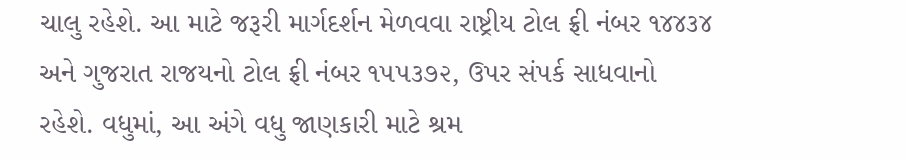ચાલુ રહેશે. આ માટે જરૂરી માર્ગદર્શન મેળવવા રાષ્ટ્રીય ટોલ ફ્રી નંબર ૧૪૪૩૪ અને ગુજરાત રાજયનો ટોલ ફ્રી નંબર ૧૫૫૩૭૨, ઉપર સંપર્ક સાધવાનો રહેશે. વધુમાં, આ અંગે વધુ જાણકારી માટે શ્રમ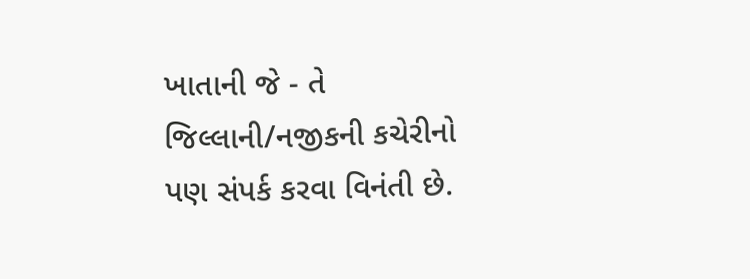ખાતાની જે - તે જિલ્લાની/નજીકની કચેરીનો પણ સંપર્ક કરવા વિનંતી છે.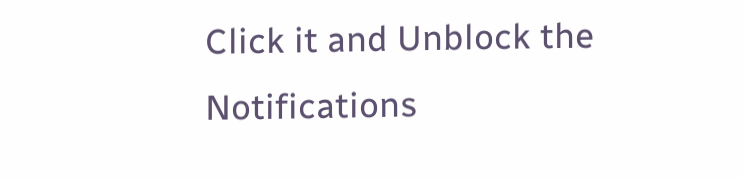Click it and Unblock the Notifications